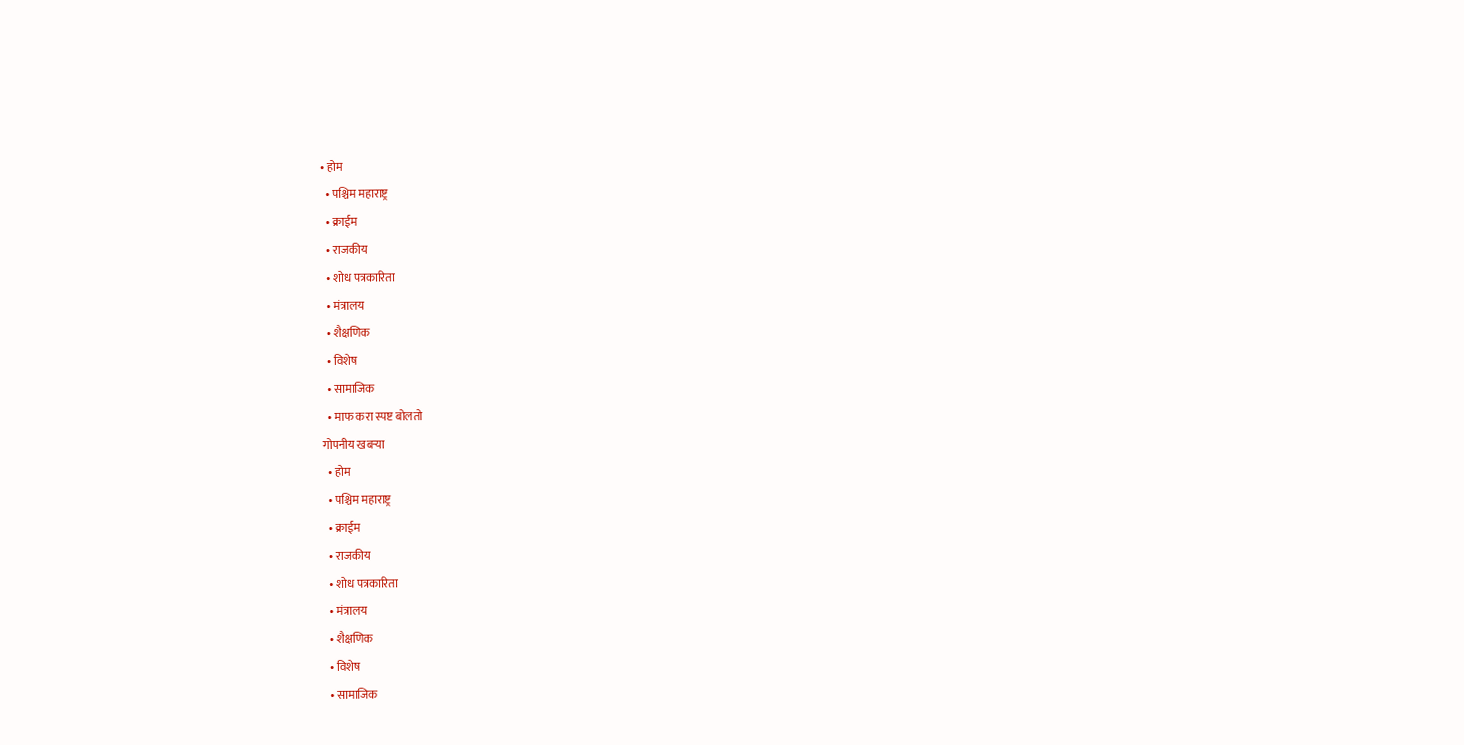• होम
  • पश्चिम महाराष्ट्र
  • क्राईम
  • राजकीय
  • शोध पत्रकारिता
  • मंत्रालय
  • शैक्षणिक
  • विशेष
  • सामाजिक
  • माफ करा स्पष्ट बोलतो
गोपनीय खबऱ्या
  • होम
  • पश्चिम महाराष्ट्र
  • क्राईम
  • राजकीय
  • शोध पत्रकारिता
  • मंत्रालय
  • शैक्षणिक
  • विशेष
  • सामाजिक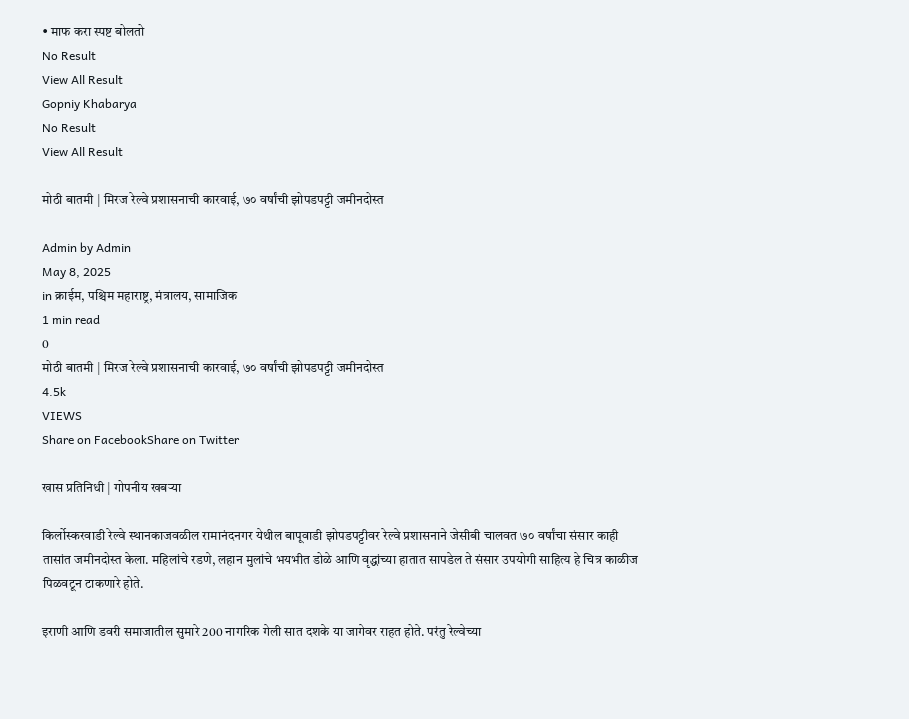• माफ करा स्पष्ट बोलतो
No Result
View All Result
Gopniy Khabarya
No Result
View All Result

मोठी बातमी | मिरज रेल्वे प्रशासनाची कारवाई, ७० वर्षांची झोपडपट्टी जमीनदोस्त

Admin by Admin
May 8, 2025
in क्राईम, पश्चिम महाराष्ट्र, मंत्रालय, सामाजिक
1 min read
0
मोठी बातमी | मिरज रेल्वे प्रशासनाची कारवाई, ७० वर्षांची झोपडपट्टी जमीनदोस्त
4.5k
VIEWS
Share on FacebookShare on Twitter

खास प्रतिनिधी | गोपनीय खबऱ्या

किर्लोस्करवाडी रेल्वे स्थानकाजवळील रामानंदनगर येथील बापूवाडी झोपडपट्टीवर रेल्वे प्रशासनाने जेसीबी चालवत ७० वर्षांचा संसार काही तासांत जमीनदोस्त केला. महिलांचे रडणे, लहान मुलांचे भयभीत डोळे आणि वृद्धांच्या हातात सापडेल ते संसार उपयोगी साहित्य हे चित्र काळीज पिळवटून टाकणारे होते.

इराणी आणि डवरी समाजातील सुमारे 200 नागरिक गेली सात दशके या जागेवर राहत होते. परंतु रेल्वेच्या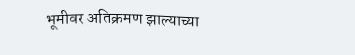भूमीवर अतिक्रमण झाल्याच्या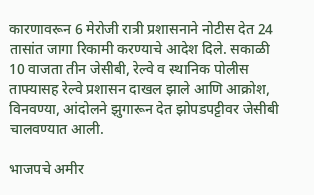कारणावरून 6 मेरोजी रात्री प्रशासनाने नोटीस देत 24 तासांत जागा रिकामी करण्याचे आदेश दिले. सकाळी 10 वाजता तीन जेसीबी, रेल्वे व स्थानिक पोलीस ताफ्यासह रेल्वे प्रशासन दाखल झाले आणि आक्रोश, विनवण्या, आंदोलने झुगारून देत झोपडपट्टीवर जेसीबी चालवण्यात आली.

भाजपचे अमीर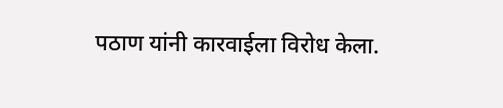पठाण यांनी कारवाईला विरोध केला.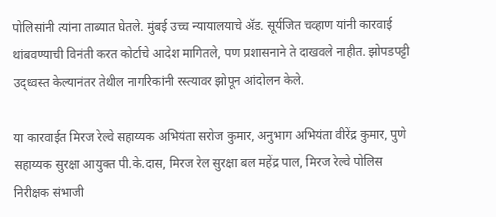पोलिसांनी त्यांना ताब्यात घेतले. मुंबई उच्च न्यायालयाचे अ‍ॅड. सूर्यजित चव्हाण यांनी कारवाई थांबवण्याची विनंती करत कोर्टाचे आदेश मागितले, पण प्रशासनाने ते दाखवले नाहीत. झोपडपट्टी उद्ध्वस्त केल्यानंतर तेथील नागरिकांनी रस्त्यावर झोपून आंदोलन केले.

या कारवाईत मिरज रेल्वे सहाय्यक अभियंता सरोज कुमार, अनुभाग अभियंता वीरेंद्र कुमार, पुणे सहाय्यक सुरक्षा आयुक्त पी.के.दास, मिरज रेल सुरक्षा बल महेंद्र पाल, मिरज रेल्वे पोलिस निरीक्षक संभाजी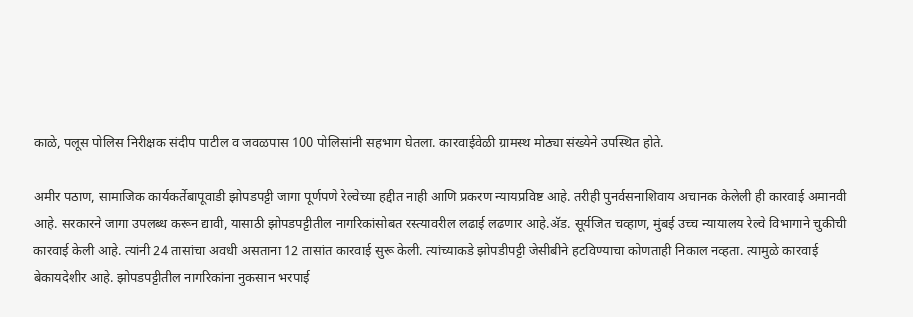काळे, पलूस पोलिस निरीक्षक संदीप पाटील व जवळपास 100 पोलिसांनी सहभाग घेतला. कारवाईवेळी ग्रामस्थ मोठ्या संख्येने उपस्थित होते.

अमीर पठाण, सामाजिक कार्यकर्तेबापूवाडी झोपडपट्टी जागा पूर्णपणे रेल्वेच्या हद्दीत नाही आणि प्रकरण न्यायप्रविष्ट आहे. तरीही पुनर्वसनाशिवाय अचानक केलेली ही कारवाई अमानवी आहे. सरकारने जागा उपलब्ध करून द्यावी, यासाठी झोपडपट्टीतील नागरिकांसोबत रस्त्यावरील लढाई लढणार आहे.अ‍ॅड. सूर्यजित चव्हाण, मुंबई उच्च न्यायालय रेल्वे विभागाने चुकीची कारवाई केली आहे. त्यांनी 24 तासांचा अवधी असताना 12 तासांत कारवाई सुरू केली. त्यांच्याकडे झोपडीपट्टी जेसीबीने हटविण्याचा कोणताही निकाल नव्हता. त्यामुळे कारवाई बेकायदेशीर आहे. झोपडपट्टीतील नागरिकांना नुकसान भरपाई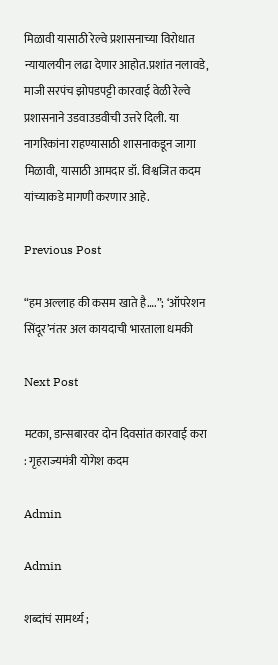मिळावी यासाठी रेल्वे प्रशासनाच्या विरोधात न्यायालयीन लढा देणार आहोत.प्रशांत नलावडे, माजी सरपंच झोपडपट्टी कारवाई वेळी रेल्वे प्रशासनाने उडवाउडवीची उत्तरे दिली. या नागरिकांना राहण्यासाठी शासनाकडून जागा मिळावी, यासाठी आमदार डॉ. विश्वजित कदम यांच्याकडे मागणी करणार आहे.

Previous Post

“हम अल्लाह की कसम खाते है….”; ‘ऑपरेशन सिंदूर’नंतर अल कायदाची भारताला धमकी

Next Post

मटका, डान्सबारवर दोन दिवसांत कारवाई करा : गृहराज्यमंत्री योगेश कदम

Admin

Admin

शब्दांचं सामर्थ्य ;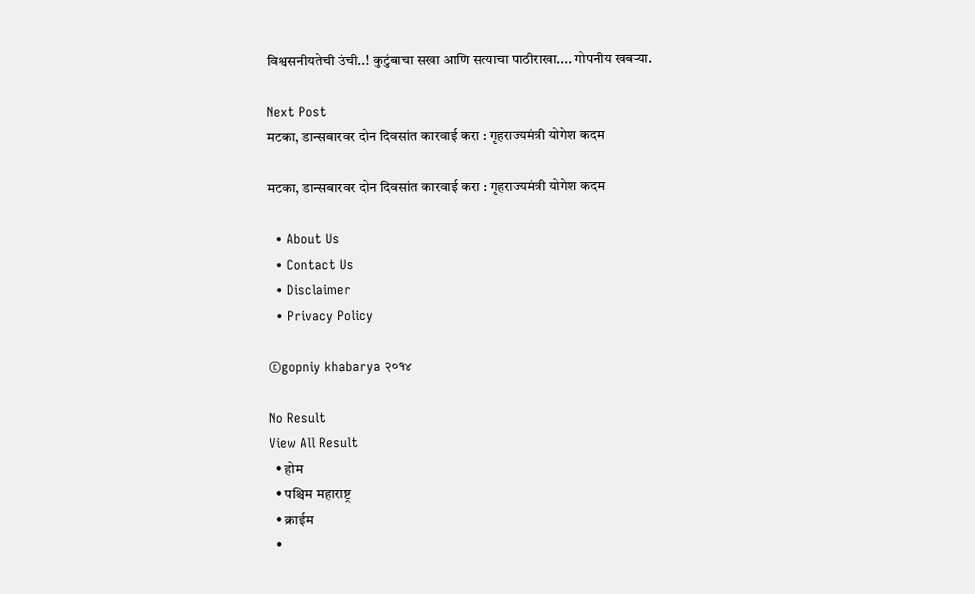विश्वसनीयतेची उंची..! कुटुंबाचा सखा आणि सत्याचा पाठीराखा.... गोपनीय खबऱ्या.

Next Post
मटका, डान्सबारवर दोन दिवसांत कारवाई करा : गृहराज्यमंत्री योगेश कदम

मटका, डान्सबारवर दोन दिवसांत कारवाई करा : गृहराज्यमंत्री योगेश कदम

  • About Us
  • Contact Us
  • Disclaimer
  • Privacy Policy

©gopniy khabarya २०१४

No Result
View All Result
  • होम
  • पश्चिम महाराष्ट्र
  • क्राईम
  •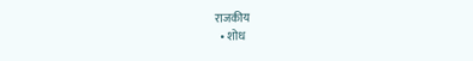राजकीय
  • शोध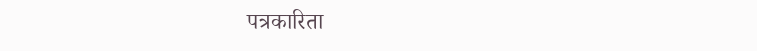पत्रकारिता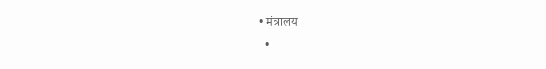• मंत्रालय
  •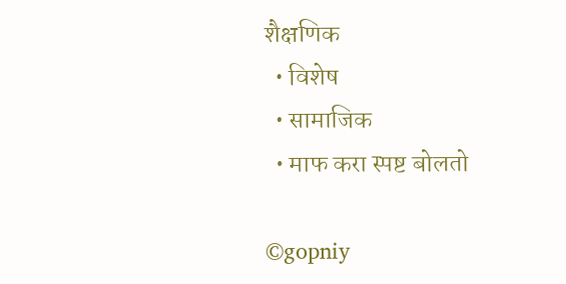शैक्षणिक
  • विशेष
  • सामाजिक
  • माफ करा स्पष्ट बोलतो

©gopniy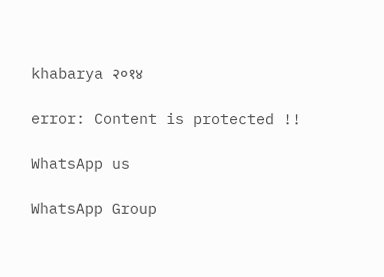khabarya २०१४

error: Content is protected !!

WhatsApp us

WhatsApp Group